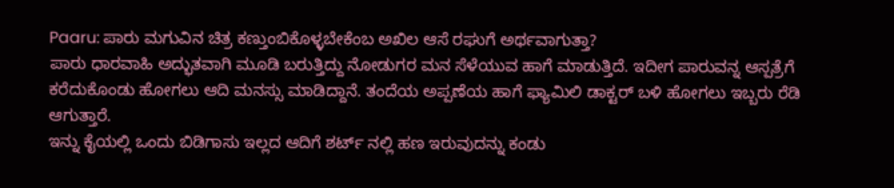Paaru: ಪಾರು ಮಗುವಿನ ಚಿತ್ರ ಕಣ್ತುಂಬಿಕೊಳ್ಳಬೇಕೆಂಬ ಅಖಿಲ ಆಸೆ ರಘುಗೆ ಅರ್ಥವಾಗುತ್ತಾ?
ಪಾರು ಧಾರವಾಹಿ ಅದ್ಭುತವಾಗಿ ಮೂಡಿ ಬರುತ್ತಿದ್ದು ನೋಡುಗರ ಮನ ಸೆಳೆಯುವ ಹಾಗೆ ಮಾಡುತ್ತಿದೆ. ಇದೀಗ ಪಾರುವನ್ನ ಆಸ್ಪತ್ರೆಗೆ ಕರೆದುಕೊಂಡು ಹೋಗಲು ಆದಿ ಮನಸ್ಸು ಮಾಡಿದ್ದಾನೆ. ತಂದೆಯ ಅಪ್ಪಣೆಯ ಹಾಗೆ ಫ್ಯಾಮಿಲಿ ಡಾಕ್ಟರ್ ಬಳಿ ಹೋಗಲು ಇಬ್ಬರು ರೆಡಿ ಆಗುತ್ತಾರೆ.
ಇನ್ನು ಕೈಯಲ್ಲಿ ಒಂದು ಬಿಡಿಗಾಸು ಇಲ್ಲದ ಆದಿಗೆ ಶರ್ಟ್ ನಲ್ಲಿ ಹಣ ಇರುವುದನ್ನು ಕಂಡು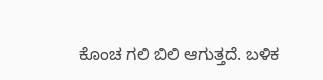ಕೊಂಚ ಗಲಿ ಬಿಲಿ ಆಗುತ್ತದೆ. ಬಳಿಕ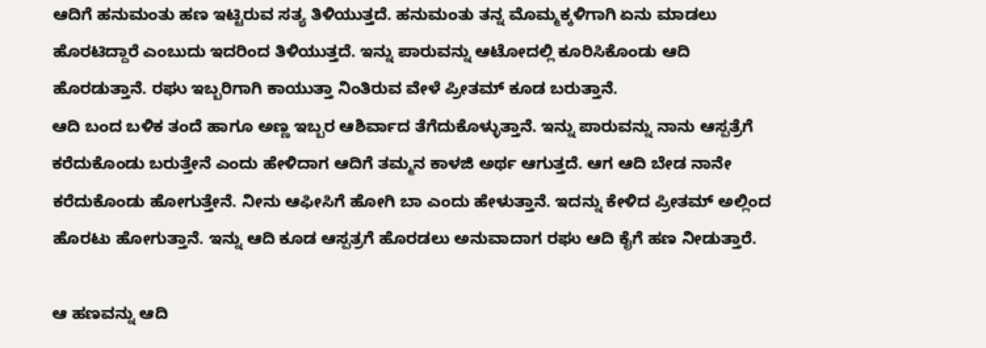ಆದಿಗೆ ಹನುಮಂತು ಹಣ ಇಟ್ಟಿರುವ ಸತ್ಯ ತಿಳಿಯುತ್ತದೆ. ಹನುಮಂತು ತನ್ನ ಮೊಮ್ಮಕ್ಕಳಿಗಾಗಿ ಏನು ಮಾಡಲು ಹೊರಟಿದ್ದಾರೆ ಎಂಬುದು ಇದರಿಂದ ತಿಳಿಯುತ್ತದೆ. ಇನ್ನು ಪಾರುವನ್ನು ಆಟೋದಲ್ಲಿ ಕೂರಿಸಿಕೊಂಡು ಆದಿ ಹೊರಡುತ್ತಾನೆ. ರಘು ಇಬ್ಬರಿಗಾಗಿ ಕಾಯುತ್ತಾ ನಿಂತಿರುವ ವೇಳೆ ಪ್ರೀತಮ್ ಕೂಡ ಬರುತ್ತಾನೆ.
ಆದಿ ಬಂದ ಬಳಿಕ ತಂದೆ ಹಾಗೂ ಅಣ್ಣ ಇಬ್ಬರ ಆಶಿರ್ವಾದ ತೆಗೆದುಕೊಳ್ಳುತ್ತಾನೆ. ಇನ್ನು ಪಾರುವನ್ನು ನಾನು ಆಸ್ಪತ್ರೆಗೆ ಕರೆದುಕೊಂಡು ಬರುತ್ತೇನೆ ಎಂದು ಹೇಳಿದಾಗ ಆದಿಗೆ ತಮ್ಮನ ಕಾಳಜಿ ಅರ್ಥ ಆಗುತ್ತದೆ. ಆಗ ಆದಿ ಬೇಡ ನಾನೇ ಕರೆದುಕೊಂಡು ಹೋಗುತ್ತೇನೆ. ನೀನು ಆಫೀಸಿಗೆ ಹೋಗಿ ಬಾ ಎಂದು ಹೇಳುತ್ತಾನೆ. ಇದನ್ನು ಕೇಳಿದ ಪ್ರೀತಮ್ ಅಲ್ಲಿಂದ ಹೊರಟು ಹೋಗುತ್ತಾನೆ. ಇನ್ನು ಆದಿ ಕೂಡ ಆಸ್ಪತ್ರಗೆ ಹೊರಡಲು ಅನುವಾದಾಗ ರಘು ಆದಿ ಕೈಗೆ ಹಣ ನೀಡುತ್ತಾರೆ.

ಆ ಹಣವನ್ನು ಆದಿ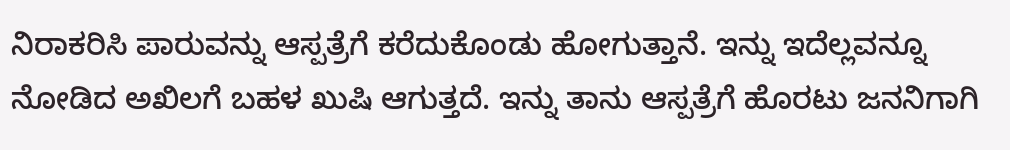ನಿರಾಕರಿಸಿ ಪಾರುವನ್ನು ಆಸ್ಪತ್ರೆಗೆ ಕರೆದುಕೊಂಡು ಹೋಗುತ್ತಾನೆ. ಇನ್ನು ಇದೆಲ್ಲವನ್ನೂ ನೋಡಿದ ಅಖಿಲಗೆ ಬಹಳ ಖುಷಿ ಆಗುತ್ತದೆ. ಇನ್ನು ತಾನು ಆಸ್ಪತ್ರೆಗೆ ಹೊರಟು ಜನನಿಗಾಗಿ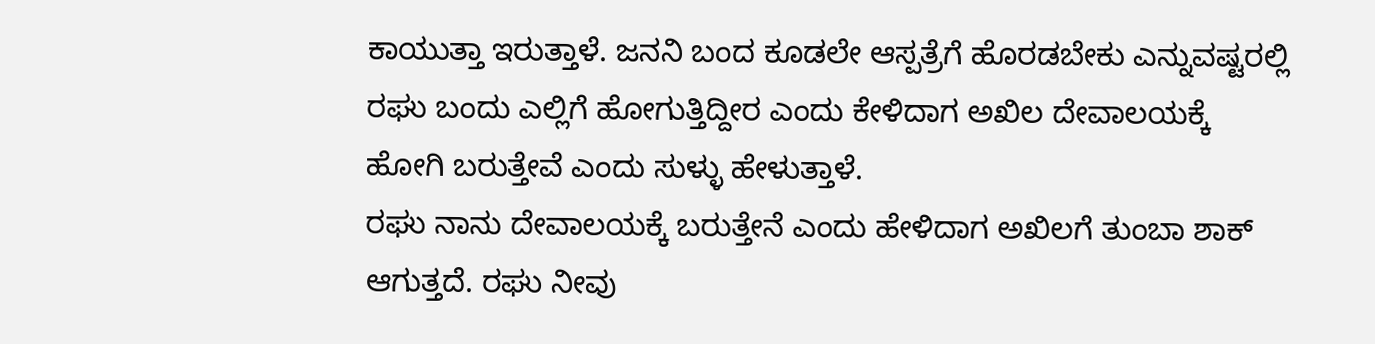ಕಾಯುತ್ತಾ ಇರುತ್ತಾಳೆ. ಜನನಿ ಬಂದ ಕೂಡಲೇ ಆಸ್ಪತ್ರೆಗೆ ಹೊರಡಬೇಕು ಎನ್ನುವಷ್ಟರಲ್ಲಿ ರಘು ಬಂದು ಎಲ್ಲಿಗೆ ಹೋಗುತ್ತಿದ್ದೀರ ಎಂದು ಕೇಳಿದಾಗ ಅಖಿಲ ದೇವಾಲಯಕ್ಕೆ ಹೋಗಿ ಬರುತ್ತೇವೆ ಎಂದು ಸುಳ್ಳು ಹೇಳುತ್ತಾಳೆ.
ರಘು ನಾನು ದೇವಾಲಯಕ್ಕೆ ಬರುತ್ತೇನೆ ಎಂದು ಹೇಳಿದಾಗ ಅಖಿಲಗೆ ತುಂಬಾ ಶಾಕ್ ಆಗುತ್ತದೆ. ರಘು ನೀವು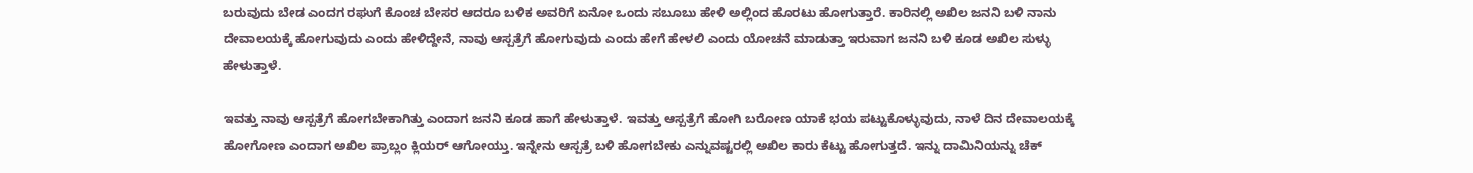ಬರುವುದು ಬೇಡ ಎಂದಗ ರಘುಗೆ ಕೊಂಚ ಬೇಸರ ಆದರೂ ಬಳಿಕ ಅವರಿಗೆ ಏನೋ ಒಂದು ಸಬೂಬು ಹೇಳಿ ಅಲ್ಲಿಂದ ಹೊರಟು ಹೋಗುತ್ತಾರೆ. ಕಾರಿನಲ್ಲಿ ಅಖಿಲ ಜನನಿ ಬಳಿ ನಾನು ದೇವಾಲಯಕ್ಕೆ ಹೋಗುವುದು ಎಂದು ಹೇಳಿದ್ದೇನೆ, ನಾವು ಆಸ್ಪತ್ರೆಗೆ ಹೋಗುವುದು ಎಂದು ಹೇಗೆ ಹೇಳಲಿ ಎಂದು ಯೋಚನೆ ಮಾಡುತ್ತಾ ಇರುವಾಗ ಜನನಿ ಬಳಿ ಕೂಡ ಅಖಿಲ ಸುಳ್ಳು ಹೇಳುತ್ತಾಳೆ.

ಇವತ್ತು ನಾವು ಆಸ್ಪತ್ರೆಗೆ ಹೋಗಬೇಕಾಗಿತ್ತು ಎಂದಾಗ ಜನನಿ ಕೂಡ ಹಾಗೆ ಹೇಳುತ್ತಾಳೆ. ಇವತ್ತು ಆಸ್ಪತ್ರೆಗೆ ಹೋಗಿ ಬರೋಣ ಯಾಕೆ ಭಯ ಪಟ್ಟುಕೊಳ್ಳುವುದು, ನಾಳೆ ದಿನ ದೇವಾಲಯಕ್ಕೆ ಹೋಗೋಣ ಎಂದಾಗ ಅಖಿಲ ಪ್ರಾಬ್ಲಂ ಕ್ಲಿಯರ್ ಆಗೋಯ್ತು. ಇನ್ನೇನು ಆಸ್ಪತ್ರೆ ಬಳಿ ಹೋಗಬೇಕು ಎನ್ನುವಷ್ಟರಲ್ಲಿ ಅಖಿಲ ಕಾರು ಕೆಟ್ಟು ಹೋಗುತ್ತದೆ. ಇನ್ನು ದಾಮಿನಿಯನ್ನು ಚೆಕ್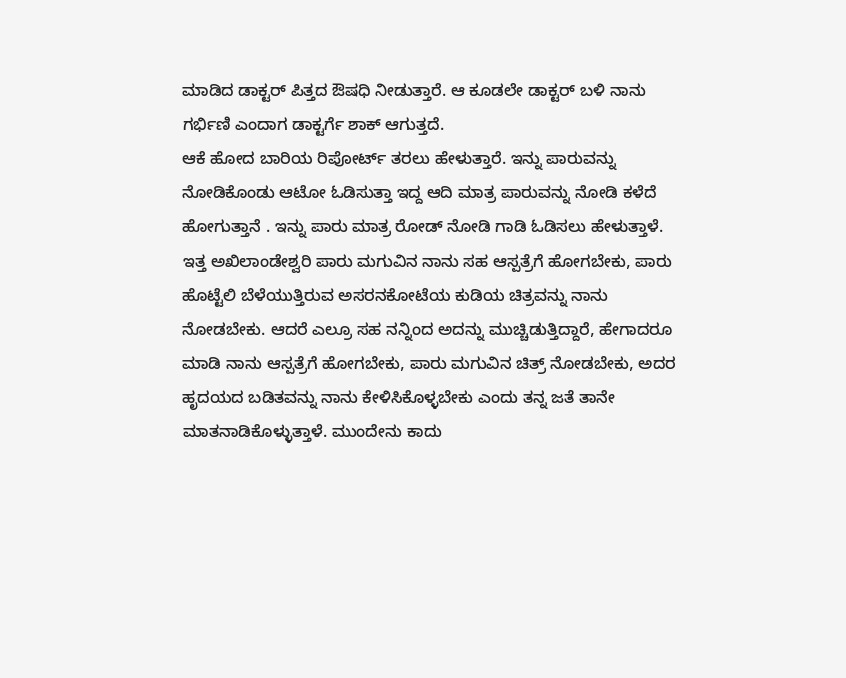ಮಾಡಿದ ಡಾಕ್ಟರ್ ಪಿತ್ತದ ಔಷಧಿ ನೀಡುತ್ತಾರೆ. ಆ ಕೂಡಲೇ ಡಾಕ್ಟರ್ ಬಳಿ ನಾನು ಗರ್ಭಿಣಿ ಎಂದಾಗ ಡಾಕ್ಟರ್ಗೆ ಶಾಕ್ ಆಗುತ್ತದೆ.
ಆಕೆ ಹೋದ ಬಾರಿಯ ರಿಪೋರ್ಟ್ ತರಲು ಹೇಳುತ್ತಾರೆ. ಇನ್ನು ಪಾರುವನ್ನು ನೋಡಿಕೊಂಡು ಆಟೋ ಓಡಿಸುತ್ತಾ ಇದ್ದ ಆದಿ ಮಾತ್ರ ಪಾರುವನ್ನು ನೋಡಿ ಕಳೆದೆ ಹೋಗುತ್ತಾನೆ . ಇನ್ನು ಪಾರು ಮಾತ್ರ ರೋಡ್ ನೋಡಿ ಗಾಡಿ ಓಡಿಸಲು ಹೇಳುತ್ತಾಳೆ. ಇತ್ತ ಅಖಿಲಾಂಡೇಶ್ವರಿ ಪಾರು ಮಗುವಿನ ನಾನು ಸಹ ಆಸ್ಪತ್ರೆಗೆ ಹೋಗಬೇಕು, ಪಾರು ಹೊಟ್ಟೆಲಿ ಬೆಳೆಯುತ್ತಿರುವ ಅಸರನಕೋಟೆಯ ಕುಡಿಯ ಚಿತ್ರವನ್ನು ನಾನು ನೋಡಬೇಕು. ಆದರೆ ಎಲ್ರೂ ಸಹ ನನ್ನಿಂದ ಅದನ್ನು ಮುಚ್ಚಿಡುತ್ತಿದ್ದಾರೆ, ಹೇಗಾದರೂ ಮಾಡಿ ನಾನು ಆಸ್ಪತ್ರೆಗೆ ಹೋಗಬೇಕು, ಪಾರು ಮಗುವಿನ ಚಿತ್ರ್ ನೋಡಬೇಕು, ಅದರ ಹೃದಯದ ಬಡಿತವನ್ನು ನಾನು ಕೇಳಿಸಿಕೊಳ್ಳಬೇಕು ಎಂದು ತನ್ನ ಜತೆ ತಾನೇ ಮಾತನಾಡಿಕೊಳ್ಳುತ್ತಾಳೆ. ಮುಂದೇನು ಕಾದು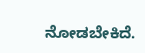ನೋಡಬೇಕಿದೆ.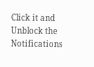Click it and Unblock the Notifications